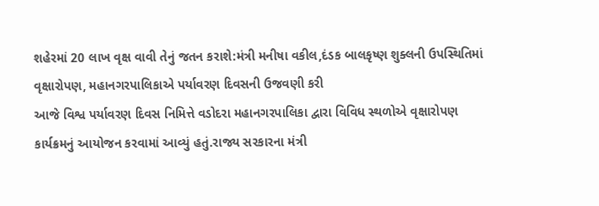શહેરમાં 20 લાખ વૃક્ષ વાવી તેનું જતન કરાશે:મંત્રી મનીષા વકીલ,દંડક બાલકૃષ્ણ શુક્લની ઉપસ્થિતિમાં વૃક્ષારોપણ, મહાનગરપાલિકાએ પર્યાવરણ દિવસની ઉજવણી કરી
આજે વિશ્વ પર્યાવરણ દિવસ નિમિત્તે વડોદરા મહાનગરપાલિકા દ્વારા વિવિધ સ્થળોએ વૃક્ષારોપણ કાર્યક્રમનું આયોજન કરવામાં આવ્યું હતું.રાજ્ય સરકારના મંત્રી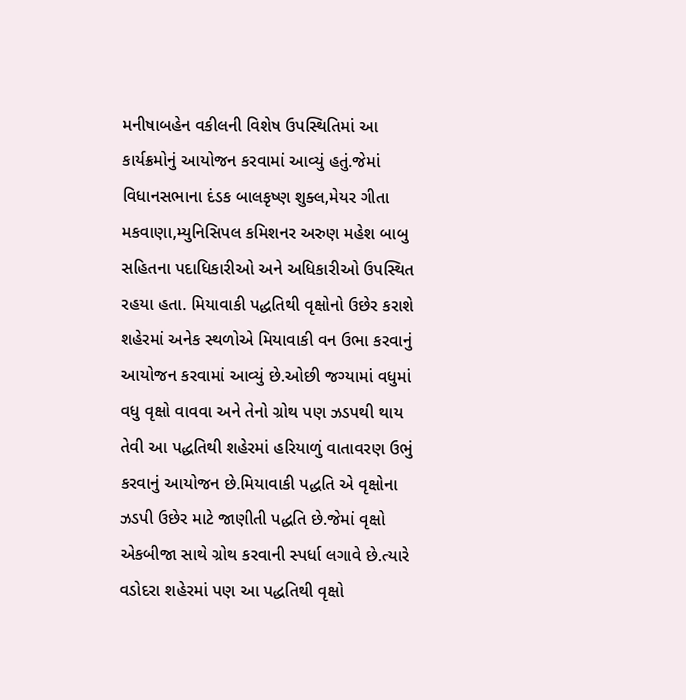મનીષાબહેન વકીલની વિશેષ ઉપસ્થિતિમાં આ કાર્યક્રમોનું આયોજન કરવામાં આવ્યું હતું.જેમાં વિધાનસભાના દંડક બાલકૃષ્ણ શુક્લ,મેયર ગીતા મકવાણા,મ્યુનિસિપલ કમિશનર અરુણ મહેશ બાબુ સહિતના પદાધિકારીઓ અને અધિકારીઓ ઉપસ્થિત રહયા હતા. મિયાવાકી પદ્ધતિથી વૃક્ષોનો ઉછેર કરાશે
શહેરમાં અનેક સ્થળોએ મિયાવાકી વન ઉભા કરવાનું આયોજન કરવામાં આવ્યું છે.ઓછી જગ્યામાં વધુમાં વધુ વૃક્ષો વાવવા અને તેનો ગ્રોથ પણ ઝડપથી થાય તેવી આ પદ્ધતિથી શહેરમાં હરિયાળું વાતાવરણ ઉભું કરવાનું આયોજન છે.મિયાવાકી પદ્ધતિ એ વૃક્ષોના ઝડપી ઉછેર માટે જાણીતી પદ્ધતિ છે.જેમાં વૃક્ષો એકબીજા સાથે ગ્રોથ કરવાની સ્પર્ધા લગાવે છે.ત્યારે વડોદરા શહેરમાં પણ આ પદ્ધતિથી વૃક્ષો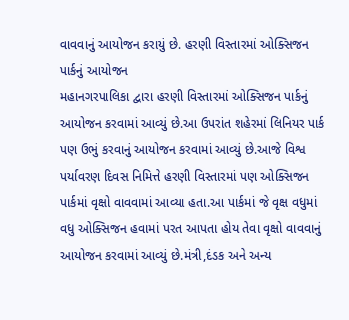વાવવાનું આયોજન કરાયું છે. હરણી વિસ્તારમાં ઓક્સિજન પાર્કનું આયોજન
મહાનગરપાલિકા દ્વારા હરણી વિસ્તારમાં ઓક્સિજન પાર્કનું આયોજન કરવામાં આવ્યું છે.આ ઉપરાંત શહેરમાં લિનિયર પાર્ક પણ ઉભું કરવાનું આયોજન કરવામાં આવ્યું છે.આજે વિશ્વ પર્યાવરણ દિવસ નિમિત્તે હરણી વિસ્તારમાં પણ ઓક્સિજન પાર્કમાં વૃક્ષો વાવવામાં આવ્યા હતા.આ પાર્કમાં જે વૃક્ષ વધુમાં વધુ ઓક્સિજન હવામાં પરત આપતા હોય તેવા વૃક્ષો વાવવાનું આયોજન કરવામાં આવ્યું છે.મંત્રી,દંડક અને અન્ય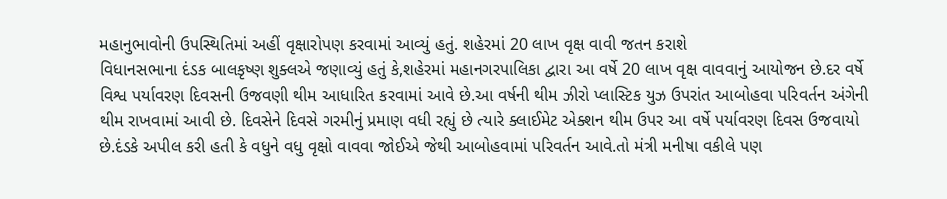મહાનુભાવોની ઉપસ્થિતિમાં અહીં વૃક્ષારોપણ કરવામાં આવ્યું હતું. શહેરમાં 20 લાખ વૃક્ષ વાવી જતન કરાશે
વિધાનસભાના દંડક બાલકૃષ્ણ શુક્લએ જણાવ્યું હતું કે,શહેરમાં મહાનગરપાલિકા દ્વારા આ વર્ષે 20 લાખ વૃક્ષ વાવવાનું આયોજન છે.દર વર્ષે વિશ્વ પર્યાવરણ દિવસની ઉજવણી થીમ આધારિત કરવામાં આવે છે.આ વર્ષની થીમ ઝીરો પ્લાસ્ટિક યુઝ ઉપરાંત આબોહવા પરિવર્તન અંગેની થીમ રાખવામાં આવી છે. દિવસેને દિવસે ગરમીનું પ્રમાણ વધી રહ્યું છે ત્યારે ક્લાઈમેટ એક્શન થીમ ઉપર આ વર્ષે પર્યાવરણ દિવસ ઉજવાયો છે.દંડકે અપીલ કરી હતી કે વધુને વધુ વૃક્ષો વાવવા જોઈએ જેથી આબોહવામાં પરિવર્તન આવે.તો મંત્રી મનીષા વકીલે પણ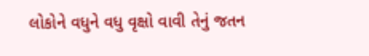લોકોને વધુને વધુ વૃક્ષો વાવી તેનું જતન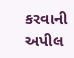કરવાની અપીલ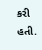કરી હતી.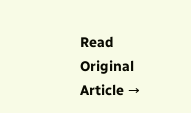Read Original Article →